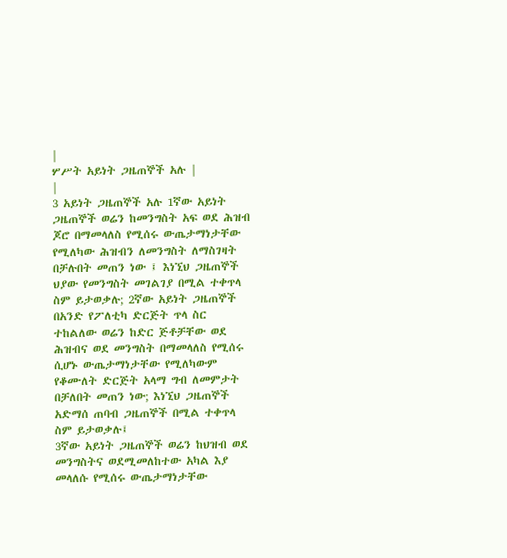|
ሦሥት አይነት ጋዜጠኞች አሉ |
|
3 አይነት ጋዜጠኞች አሉ 1ኛው አይነት ጋዜጠኞች ወሬን ከመንግስት አፍ ወደ ሕዝብ ጆሮ በማመላለስ የሚሰሩ ውጤታማነታቸው የሚለካው ሕዝብን ለመንግስት ለማስገዛት በቻሉበት መጠን ነው ፤ እነኚህ ጋዜጠኞች ህያው የመንግስት መገልገያ በሚል ተቀጥላ ስም ይታወቃሉ; 2ኛው አይነት ጋዜጠኞች በአንድ የፖለቲካ ድርጅት ጥላ ስር ተከልለው ወሬን ከድር ጅቶቻቸው ወደ ሕዝብና ወደ መንግስት በማመላለስ የሚሰሩ ሲሆኑ ውጤታማነታቸው የሚለካውም የቆሙለት ድርጅት አላማ ግብ ለመምታት በቻለበት መጠን ነው; እነኚህ ጋዜጠኞች አድማሰ ጠባብ ጋዜጠኞች በሚል ተቀጥላ ስም ይታወቃሉ፤
3ኛው አይነት ጋዜጠኞች ወሬን ከህዝብ ወደ መንግስትና ወደሚመለከተው አካል እያ መላለሱ የሚሰሩ ውጤታማነታቸው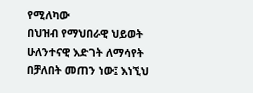የሚለካው
በህዝብ የማህበራዊ ህይወት ሁለንተናዊ እድገት ለማሳየት በቻለበት መጠን ነው፤ እነኚህ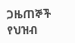ጋዜጠኞች የህዝብ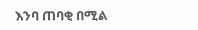እንባ ጠባቂ በሚል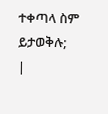ተቀጣላ ስም ይታወቅሉ;
|